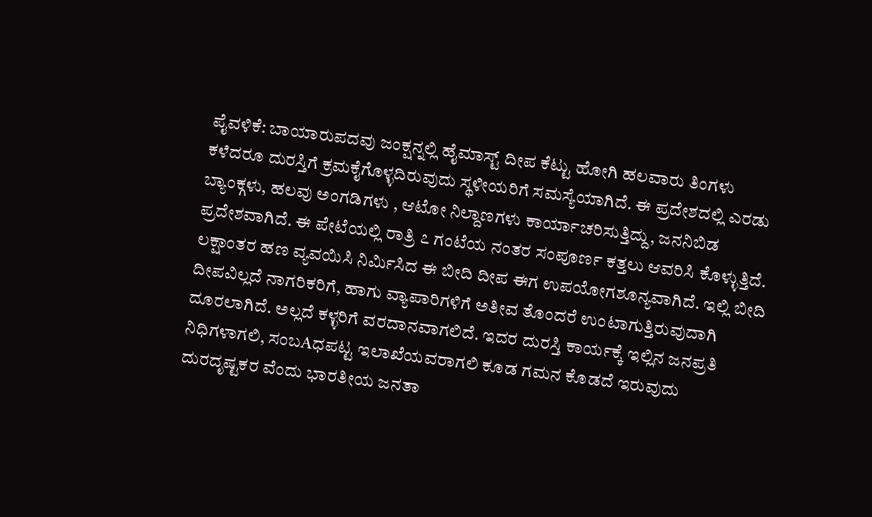ಪೈವಳಿಕೆ: ಬಾಯಾರುಪದವು ಜಂಕ್ಷನ್ನಲ್ಲಿ ಹೈಮಾಸ್ಟ್ ದೀಪ ಕೆಟ್ಟು ಹೋಗಿ ಹಲವಾರು ತಿಂಗಳು ಕಳೆದರೂ ದುರಸ್ತಿಗೆ ಕ್ರಮಕೈಗೊಳ್ಳದಿರುವುದು ಸ್ಥಳೀಯರಿಗೆ ಸಮಸ್ಯೆಯಾಗಿದೆ. ಈ ಪ್ರದೇಶದಲ್ಲಿ ಎರಡು ಬ್ಯಾಂಕ್ಗಳು, ಹಲವು ಅಂಗಡಿಗಳು , ಆಟೋ ನಿಲ್ದಾಣಗಳು ಕಾರ್ಯಾಚರಿಸುತ್ತಿದ್ದು, ಜನನಿಬಿಡ ಪ್ರದೇಶವಾಗಿದೆ. ಈ ಪೇಟೆಯಲ್ಲಿ ರಾತ್ರಿ ೭ ಗಂಟೆಯ ನಂತರ ಸಂಪೂರ್ಣ ಕತ್ತಲು ಆವರಿಸಿ ಕೊಳ್ಳುತ್ತಿದೆ. ಲಕ್ಷಾಂತರ ಹಣ ವ್ಯವಯಿಸಿ ನಿರ್ಮಿಸಿದ ಈ ಬೀದಿ ದೀಪ ಈಗ ಉಪಯೋಗಶೂನ್ಯವಾಗಿದೆ. ಇಲ್ಲಿ ಬೀದಿ ದೀಪವಿಲ್ಲದೆ ನಾಗರಿಕರಿಗೆ, ಹಾಗು ವ್ಯಾಪಾರಿಗಳಿಗೆ ಅತೀವ ತೊಂದರೆ ಉಂಟಾಗುತ್ತಿರುವುದಾಗಿ ದೂರಲಾಗಿದೆ. ಅಲ್ಲದೆ ಕಳ್ಳರಿಗೆ ವರದಾನವಾಗಲಿದೆ. ಇದರ ದುರಸ್ತಿ ಕಾರ್ಯಕ್ಕೆ ಇಲ್ಲಿನ ಜನಪ್ರತಿ ನಿಧಿಗಳಾಗಲಿ, ಸಂಬAಧಪಟ್ಟ ಇಲಾಖೆಯವರಾಗಲಿ ಕೂಡ ಗಮನ ಕೊಡದೆ ಇರುವುದು ದುರದೃಷ್ಟಕರ ವೆಂದು ಭಾರತೀಯ ಜನತಾ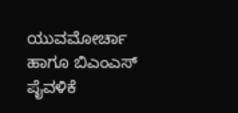ಯುವಮೋರ್ಚಾ ಹಾಗೂ ಬಿಎಂಎಸ್ ಪೈವಳಿಕೆ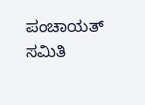ಪಂಚಾಯತ್ ಸಮಿತಿ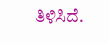ತಿಳಿಸಿದೆ.